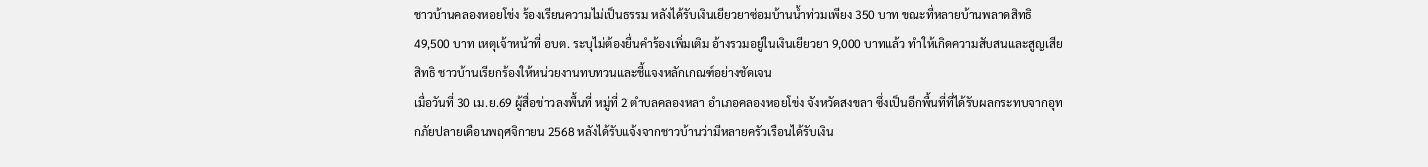ชาวบ้านคลองหอยโข่ง ร้องเรียนความไม่เป็นธรรม หลังได้รับเงินเยียวยาซ่อมบ้านน้ำท่วมเพียง 350 บาท ขณะที่หลายบ้านพลาดสิทธิ 49,500 บาท เหตุเจ้าหน้าที่ อบต. ระบุไม่ต้องยื่นคำร้องเพิ่มเติม อ้างรวมอยู่ในเงินเยียวยา 9,000 บาทแล้ว ทำให้เกิดความสับสนและสูญเสียสิทธิ ชาวบ้านเรียกร้องให้หน่วยงานทบทวนและชี้แจงหลักเกณฑ์อย่างชัดเจน
เมื่อวันที่ 30 เม.ย.69 ผู้สื่อข่าวลงพื้นที่ หมู่ที่ 2 ตำบลคลองหลา อำเภอคลองหอยโข่ง จังหวัดสงขลา ซึ่งเป็นอีกพื้นที่ที่ได้รับผลกระทบจากอุทกภัยปลายเดือนพฤศจิกายน 2568 หลังได้รับแจ้งจากชาวบ้านว่ามีหลายครัวเรือนได้รับเงิน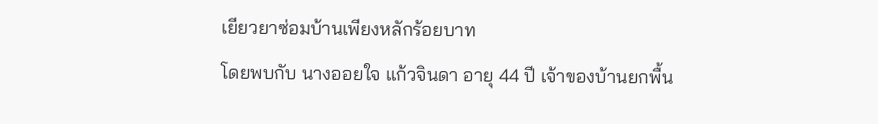เยียวยาซ่อมบ้านเพียงหลักร้อยบาท
โดยพบกับ นางออยใจ แก้วจินดา อายุ 44 ปี เจ้าของบ้านยกพื้น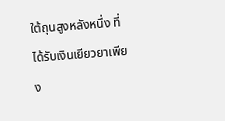ใต้ถุนสูงหลังหนึ่ง ที่ได้รับเงินเยียวยาเพียง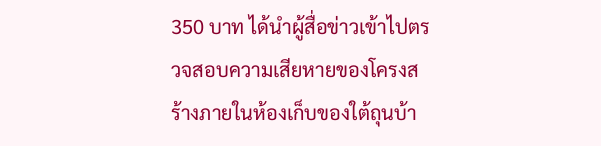350 บาท ได้นำผู้สื่อข่าวเข้าไปตรวจสอบความเสียหายของโครงสร้างภายในห้องเก็บของใต้ถุนบ้า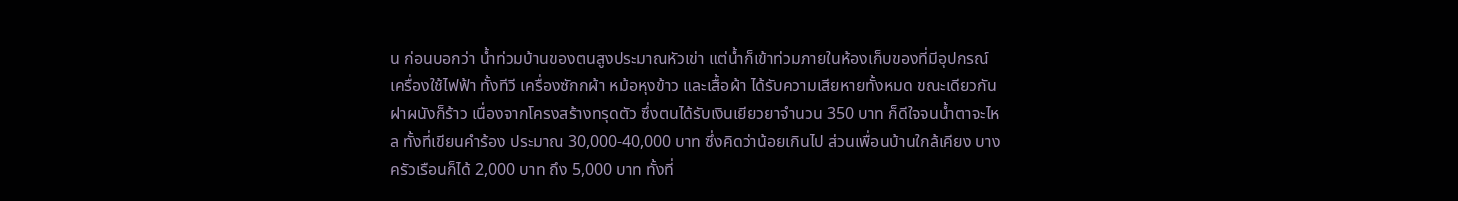น ก่อนบอกว่า น้ำท่วมบ้านของตนสูงประมาณหัวเข่า แต่น้ำก็เข้าท่วมภายในห้องเก็บของที่มีอุปกรณ์เครื่องใช้ไฟฟ้า ทั้งทีวี เครื่องซักกผ้า หม้อหุงข้าว และเสื้อผ้า ได้รับความเสียหายทั้งหมด ขณะเดียวกัน ฝาผนังก็ร้าว เนื่องจากโครงสร้างทรุดตัว ซึ่งตนได้รับเงินเยียวยาจำนวน 350 บาท ก็ดีใจจนน้ำตาจะไหล ทั้งที่เขียนคำร้อง ประมาณ 30,000-40,000 บาท ซึ่งคิดว่าน้อยเกินไป ส่วนเพื่อนบ้านใกล้เคียง บางครัวเรือนก็ได้ 2,000 บาท ถึง 5,000 บาท ทั้งที่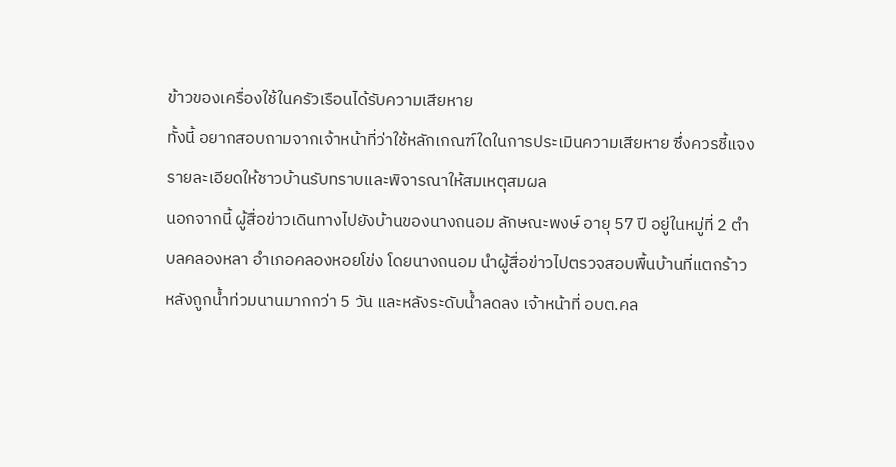ข้าวของเครื่องใช้ในครัวเรือนได้รับความเสียหาย
ทั้งนี้ อยากสอบถามจากเจ้าหน้าที่ว่าใช้หลักเกณฑ์ใดในการประเมินความเสียหาย ซึ่งควรชี้แจงรายละเอียดให้ชาวบ้านรับทราบและพิจารณาให้สมเหตุสมผล
นอกจากนี้ ผู้สื่อข่าวเดินทางไปยังบ้านของนางถนอม ลักษณะพงษ์ อายุ 57 ปี อยู่ในหมู่ที่ 2 ตำบลคลองหลา อำเภอคลองหอยโข่ง โดยนางถนอม นำผู้สื่อข่าวไปตรวจสอบพื้นบ้านที่แตกร้าว หลังถูกน้ำท่วมนานมากกว่า 5 วัน และหลังระดับน้ำลดลง เจ้าหน้าที่ อบต.คล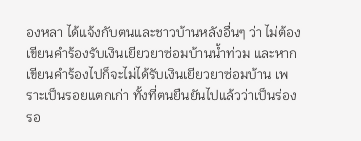องหลา ได้แจ้งกับตนและชาวบ้านหลังอื่นๆ ว่า ไม่ต้องเขียนคำร้องรับเงินเยียวยาซ่อมบ้านน้ำท่วม และหากเขียนคำร้องไปก็จะไม่ได้รับเงินเยียวยาซ่อมบ้าน เพราะเป็นรอยแตกเก่า ทั้งที่ตนยืนยันไปแล้วว่าเป็นร่องรอ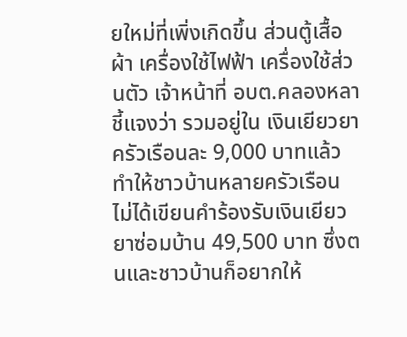ยใหม่ที่เพิ่งเกิดขึ้น ส่วนตู้เสื้อผ้า เครื่องใช้ไฟฟ้า เครื่องใช้ส่วนตัว เจ้าหน้าที่ อบต.คลองหลา ชี้แจงว่า รวมอยู่ใน เงินเยียวยา ครัวเรือนละ 9,000 บาทแล้ว ทำให้ชาวบ้านหลายครัวเรือน ไม่ได้เขียนคำร้องรับเงินเยียวยาซ่อมบ้าน 49,500 บาท ซึ่งตนและชาวบ้านก็อยากให้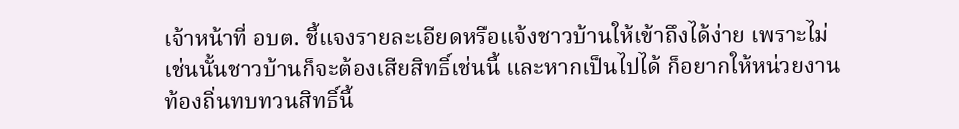เจ้าหน้าที่ อบต. ชี้แจงรายละเอียดหรือแจ้งชาวบ้านให้เข้าถึงได้ง่าย เพราะไม่เช่นนั้นชาวบ้านก็จะต้องเสียสิทธิ์เช่นนี้ และหากเป็นไปได้ ก็อยากให้หน่วยงานท้องถิ่นทบทวนสิทธิ์นี้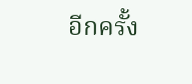อีกครั้ง